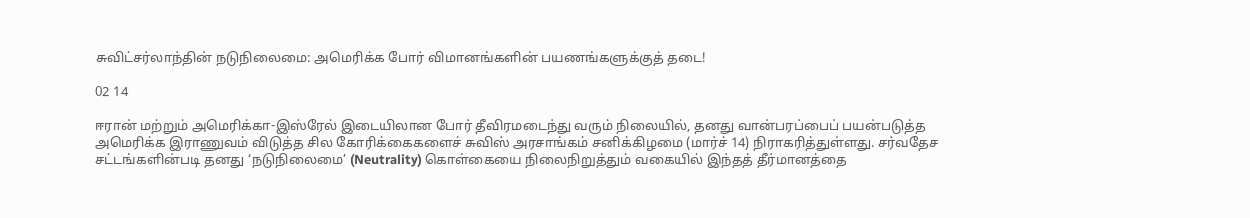சுவிட்சர்லாந்தின் நடுநிலைமை: அமெரிக்க போர் விமானங்களின் பயணங்களுக்குத் தடை!

02 14

ஈரான் மற்றும் அமெரிக்கா-இஸ்ரேல் இடையிலான போர் தீவிரமடைந்து வரும் நிலையில், தனது வான்பரப்பைப் பயன்படுத்த அமெரிக்க இராணுவம் விடுத்த சில கோரிக்கைகளைச் சுவிஸ் அரசாங்கம் சனிக்கிழமை (மார்ச் 14) நிராகரித்துள்ளது. சர்வதேச சட்டங்களின்படி தனது ‘நடுநிலைமை’ (Neutrality) கொள்கையை நிலைநிறுத்தும் வகையில் இந்தத் தீர்மானத்தை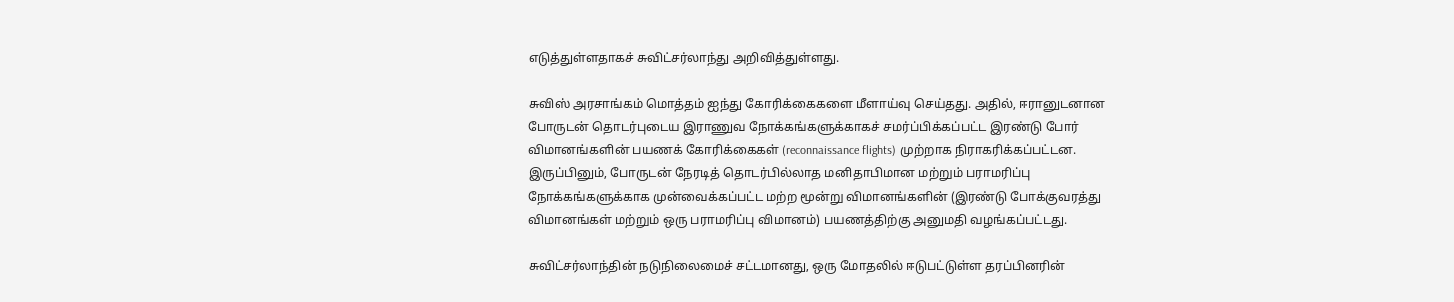எடுத்துள்ளதாகச் சுவிட்சர்லாந்து அறிவித்துள்ளது.

சுவிஸ் அரசாங்கம் மொத்தம் ஐந்து கோரிக்கைகளை மீளாய்வு செய்தது. அதில், ஈரானுடனான போருடன் தொடர்புடைய இராணுவ நோக்கங்களுக்காகச் சமர்ப்பிக்கப்பட்ட இரண்டு போர் விமானங்களின் பயணக் கோரிக்கைகள் (reconnaissance flights) முற்றாக நிராகரிக்கப்பட்டன. இருப்பினும், போருடன் நேரடித் தொடர்பில்லாத மனிதாபிமான மற்றும் பராமரிப்பு நோக்கங்களுக்காக முன்வைக்கப்பட்ட மற்ற மூன்று விமானங்களின் (இரண்டு போக்குவரத்து விமானங்கள் மற்றும் ஒரு பராமரிப்பு விமானம்) பயணத்திற்கு அனுமதி வழங்கப்பட்டது.

சுவிட்சர்லாந்தின் நடுநிலைமைச் சட்டமானது, ஒரு மோதலில் ஈடுபட்டுள்ள தரப்பினரின்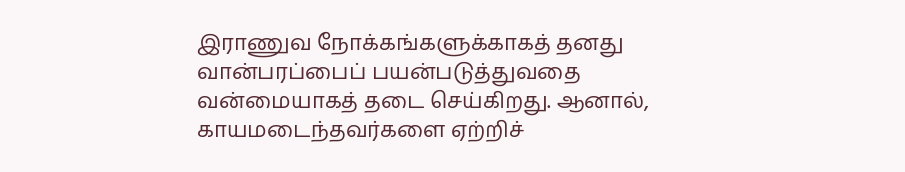இராணுவ நோக்கங்களுக்காகத் தனது வான்பரப்பைப் பயன்படுத்துவதை வன்மையாகத் தடை செய்கிறது. ஆனால், காயமடைந்தவர்களை ஏற்றிச்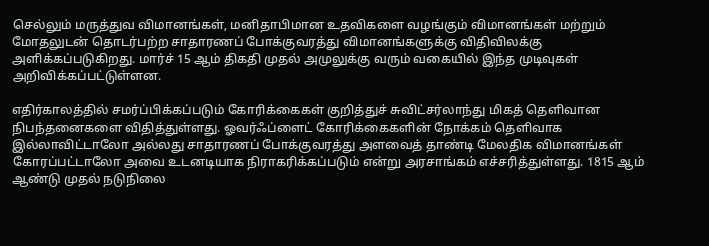செல்லும் மருத்துவ விமானங்கள், மனிதாபிமான உதவிகளை வழங்கும் விமானங்கள் மற்றும் மோதலுடன் தொடர்பற்ற சாதாரணப் போக்குவரத்து விமானங்களுக்கு விதிவிலக்கு அளிக்கப்படுகிறது. மார்ச் 15 ஆம் திகதி முதல் அமுலுக்கு வரும் வகையில் இந்த முடிவுகள் அறிவிக்கப்பட்டுள்ளன.

எதிர்காலத்தில் சமர்ப்பிக்கப்படும் கோரிக்கைகள் குறித்துச் சுவிட்சர்லாந்து மிகத் தெளிவான நிபந்தனைகளை விதித்துள்ளது. ஓவர்ஃப்ளைட் கோரிக்கைகளின் நோக்கம் தெளிவாக இல்லாவிட்டாலோ அல்லது சாதாரணப் போக்குவரத்து அளவைத் தாண்டி மேலதிக விமானங்கள் கோரப்பட்டாலோ அவை உடனடியாக நிராகரிக்கப்படும் என்று அரசாங்கம் எச்சரித்துள்ளது. 1815 ஆம் ஆண்டு முதல் நடுநிலை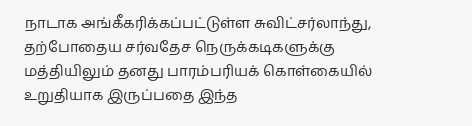நாடாக அங்கீகரிக்கப்பட்டுள்ள சுவிட்சர்லாந்து, தற்போதைய சர்வதேச நெருக்கடிகளுக்கு மத்தியிலும் தனது பாரம்பரியக் கொள்கையில் உறுதியாக இருப்பதை இந்த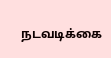நடவடிக்கை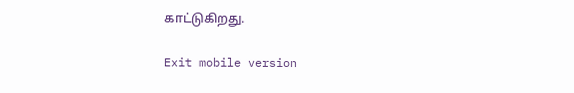காட்டுகிறது.

Exit mobile version